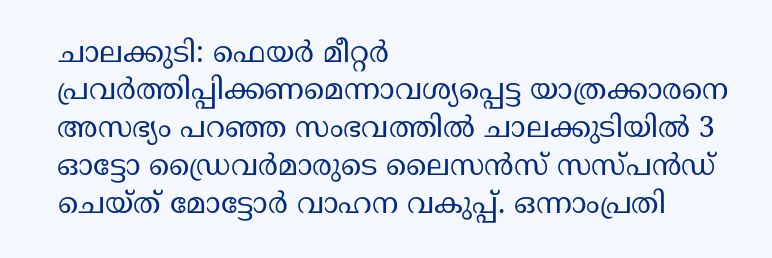ചാലക്കുടി: ഫെയർ മീറ്റർ പ്രവർത്തിപ്പിക്കണമെന്നാവശ്യപ്പെട്ട യാത്രക്കാരനെ അസഭ്യം പറഞ്ഞ സംഭവത്തിൽ ചാലക്കുടിയിൽ 3 ഓട്ടോ ഡ്രൈവർമാരുടെ ലൈസൻസ് സസ്പൻഡ് ചെയ്ത് മോട്ടോർ വാഹന വകുപ്പ്. ഒന്നാംപ്രതി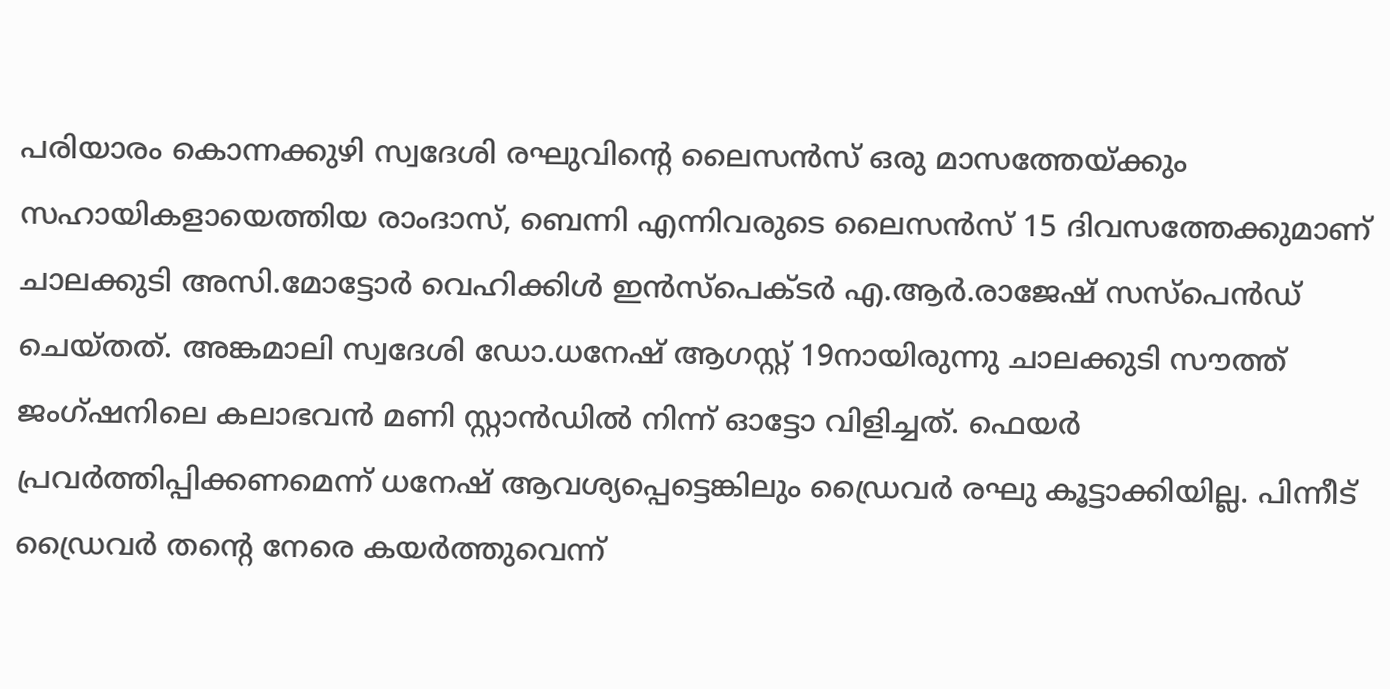പരിയാരം കൊന്നക്കുഴി സ്വദേശി രഘുവിന്റെ ലൈസൻസ് ഒരു മാസത്തേയ്ക്കും സഹായികളായെത്തിയ രാംദാസ്, ബെന്നി എന്നിവരുടെ ലൈസൻസ് 15 ദിവസത്തേക്കുമാണ് ചാലക്കുടി അസി.മോട്ടോർ വെഹിക്കിൾ ഇൻസ്പെക്ടർ എ.ആർ.രാജേഷ് സസ്പെൻഡ് ചെയ്തത്. അങ്കമാലി സ്വദേശി ഡോ.ധനേഷ് ആഗസ്റ്റ് 19നായിരുന്നു ചാലക്കുടി സൗത്ത് ജംഗ്ഷനിലെ കലാഭവൻ മണി സ്റ്റാൻഡിൽ നിന്ന് ഓട്ടോ വിളിച്ചത്. ഫെയർ പ്രവർത്തിപ്പിക്കണമെന്ന് ധനേഷ് ആവശ്യപ്പെട്ടെങ്കിലും ഡ്രൈവർ രഘു കൂട്ടാക്കിയില്ല. പിന്നീട് ഡ്രൈവർ തന്റെ നേരെ കയർത്തുവെന്ന്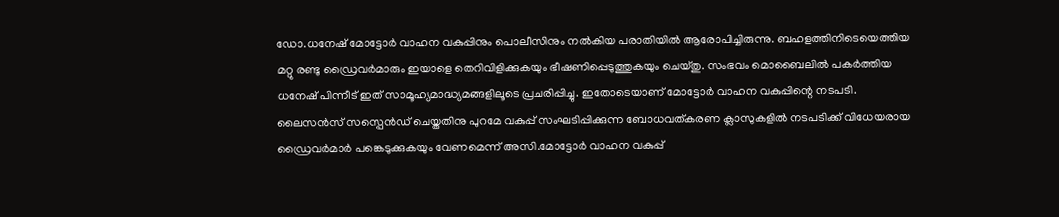ഡോ.ധനേഷ് മോട്ടോർ വാഹന വകുപ്പിനും പൊലീസിനും നൽകിയ പരാതിയിൽ ആരോപിച്ചിരുന്നു. ബഹളത്തിനിടെയെത്തിയ മറ്റു രണ്ടു ഡ്രൈവർമാരും ഇയാളെ തെറിവിളിക്കുകയും ഭീഷണിപ്പെടുത്തുകയും ചെയ്തു. സംഭവം മൊബൈലിൽ പകർത്തിയ ധനേഷ് പിന്നീട് ഇത് സാമൂഹ്യമാദ്ധ്യമങ്ങളിലൂടെ പ്രചരിപ്പിച്ചു. ഇതോടെയാണ് മോട്ടോർ വാഹന വകുപ്പിന്റെ നടപടി. ലൈസൻസ് സസ്പെൻഡ് ചെയ്തതിനു പുറമേ വകുപ്പ് സംഘടിപ്പിക്കുന്ന ബോധവത്കരണ ക്ലാസുകളിൽ നടപടിക്ക് വിധേയരായ ഡ്രൈവർമാർ പങ്കെടുക്കുകയും വേണമെന്ന് അസി.മോട്ടോർ വാഹന വകുപ്പ്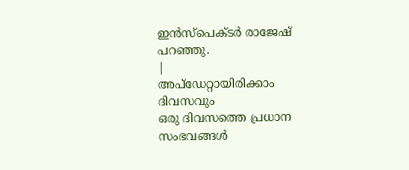ഇൻസ്പെക്ടർ രാജേഷ് പറഞ്ഞു.
|
അപ്ഡേറ്റായിരിക്കാം ദിവസവും
ഒരു ദിവസത്തെ പ്രധാന സംഭവങ്ങൾ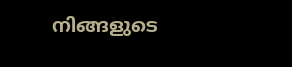നിങ്ങളുടെ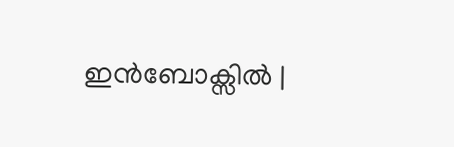ഇൻബോക്സിൽ |